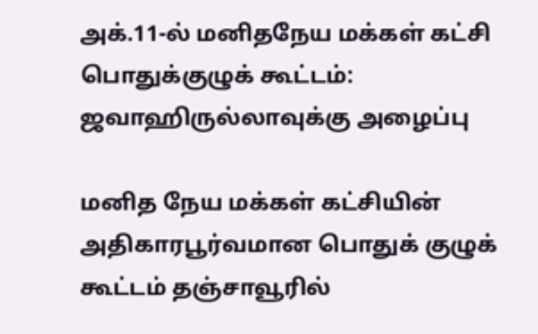அக்.11-ல் மனிதநேய மக்கள் கட்சி பொதுக்குழுக் கூட்டம்: ஜவாஹிருல்லாவுக்கு அழைப்பு

மனித நேய மக்கள் கட்சியின் அதிகாரபூர்வமான பொதுக் குழுக் கூட்டம் தஞ்சாவூரில்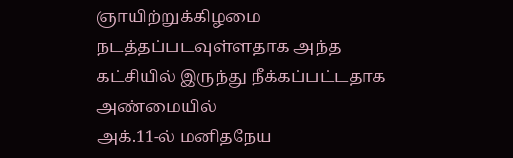ஞாயிற்றுக்கிழமை நடத்தப்படவுள்ளதாக அந்த கட்சியில் இருந்து நீக்கப்பட்டதாக அண்மையில்
அக்.11-ல் மனிதநேய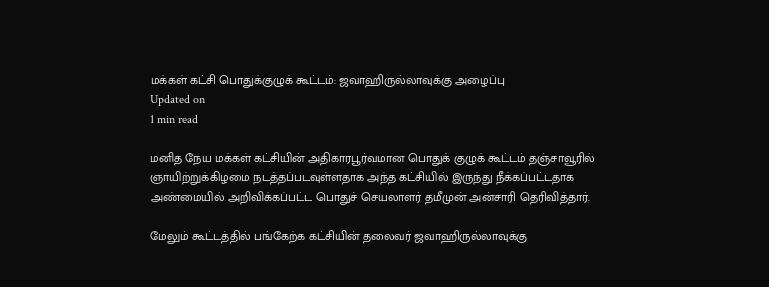மக்கள் கட்சி பொதுக்குழுக் கூட்டம்: ஜவாஹிருல்லாவுக்கு அழைப்பு
Updated on
1 min read

மனித நேய மக்கள் கட்சியின் அதிகாரபூர்வமான பொதுக் குழுக் கூட்டம் தஞ்சாவூரில் ஞாயிற்றுக்கிழமை நடத்தப்படவுள்ளதாக அந்த கட்சியில் இருந்து நீக்கப்பட்டதாக அண்மையில் அறிவிக்கப்பட்ட பொதுச் செயலாளர் தமீமுன் அன்சாரி தெரிவித்தார்.

மேலும் கூட்டத்தில் பங்கேற்க கட்சியின் தலைவர் ஜவாஹிருல்லாவுக்கு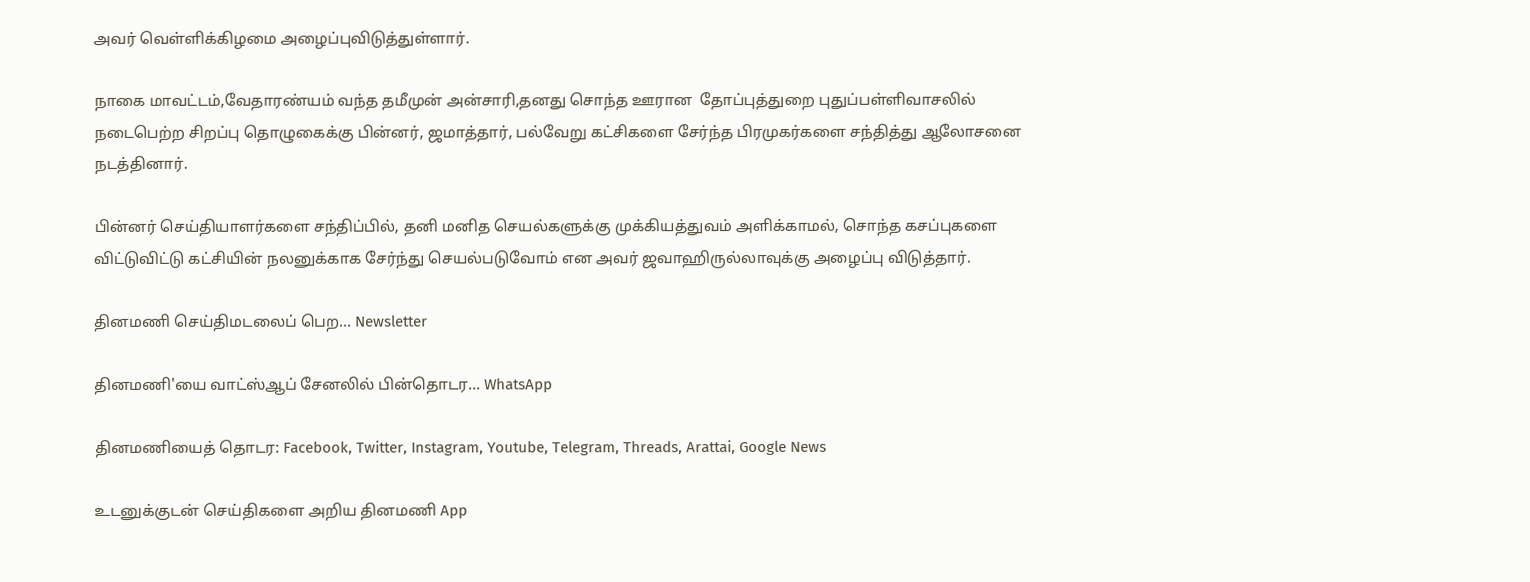அவர் வெள்ளிக்கிழமை அழைப்புவிடுத்துள்ளார்.

நாகை மாவட்டம்,வேதாரண்யம் வந்த தமீமுன் அன்சாரி,தனது சொந்த ஊரான  தோப்புத்துறை புதுப்பள்ளிவாசலில் நடைபெற்ற சிறப்பு தொழுகைக்கு பின்னர், ஜமாத்தார், பல்வேறு கட்சிகளை சேர்ந்த பிரமுகர்களை சந்தித்து ஆலோசனை நடத்தினார்.

பின்னர் செய்தியாளர்களை சந்திப்பில், தனி மனித செயல்களுக்கு முக்கியத்துவம் அளிக்காமல், சொந்த கசப்புகளை விட்டுவிட்டு கட்சியின் நலனுக்காக சேர்ந்து செயல்படுவோம் என அவர் ஜவாஹிருல்லாவுக்கு அழைப்பு விடுத்தார்.

தினமணி செய்திமடலைப் பெற... Newsletter

தினமணி'யை வாட்ஸ்ஆப் சேனலில் பின்தொடர... WhatsApp

தினமணியைத் தொடர: Facebook, Twitter, Instagram, Youtube, Telegram, Threads, Arattai, Google News

உடனுக்குடன் செய்திகளை அறிய தினமணி App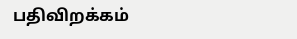பதிவிறக்கம்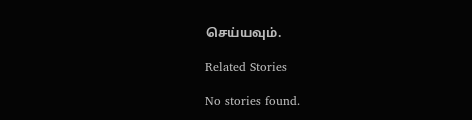செய்யவும்.

Related Stories

No stories found.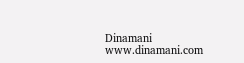Dinamani
www.dinamani.com